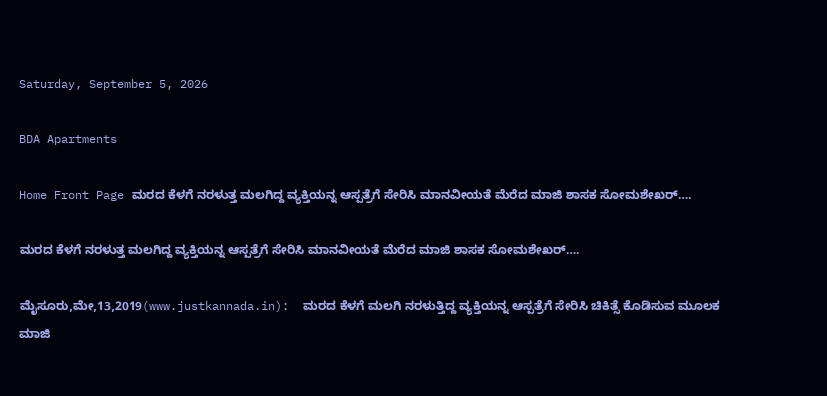Saturday, September 5, 2026

BDA Apartments

Home Front Page ಮರದ ಕೆಳಗೆ ನರಳುತ್ತ ಮಲಗಿದ್ದ ವ್ಯಕ್ತಿಯನ್ನ ಆಸ್ಪತ್ರೆಗೆ ಸೇರಿಸಿ ಮಾನವೀಯತೆ ಮೆರೆದ ಮಾಜಿ ಶಾಸಕ ಸೋಮಶೇಖರ್….

ಮರದ ಕೆಳಗೆ ನರಳುತ್ತ ಮಲಗಿದ್ದ ವ್ಯಕ್ತಿಯನ್ನ ಆಸ್ಪತ್ರೆಗೆ ಸೇರಿಸಿ ಮಾನವೀಯತೆ ಮೆರೆದ ಮಾಜಿ ಶಾಸಕ ಸೋಮಶೇಖರ್….

ಮೈಸೂರು,ಮೇ,13,2019(www.justkannada.in):  ಮರದ ಕೆಳಗೆ ಮಲಗಿ ನರಳುತ್ತಿದ್ದ ವ್ಯಕ್ತಿಯನ್ನ ಆಸ್ಪತ್ರೆಗೆ ಸೇರಿಸಿ ಚಿಕಿತ್ಸೆ ಕೊಡಿಸುವ ಮೂಲಕ ಮಾಜಿ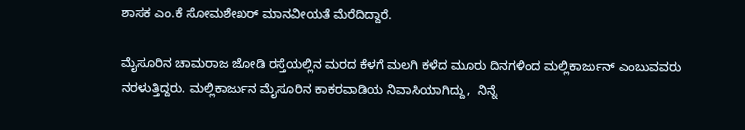ಶಾಸಕ ಎಂ.ಕೆ ಸೋಮಶೇಖರ್ ಮಾನವೀಯತೆ ಮೆರೆದಿದ್ದಾರೆ.

ಮೈಸೂರಿನ ಚಾಮರಾಜ ಜೋಡಿ ರಸ್ತೆಯಲ್ಲಿನ ಮರದ ಕೆಳಗೆ ಮಲಗಿ ಕಳೆದ ಮೂರು ದಿನಗಳಿಂದ ಮಲ್ಲಿಕಾರ್ಜುನ್ ಎಂಬುವವರು ನರಳುತ್ತಿದ್ದರು. ಮಲ್ಲಿಕಾರ್ಜುನ ಮೈಸೂರಿನ ಕಾಕರವಾಡಿಯ ನಿವಾಸಿಯಾಗಿದ್ದು,  ನಿನ್ನೆ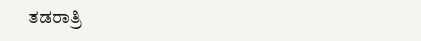ತಡರಾತ್ರಿ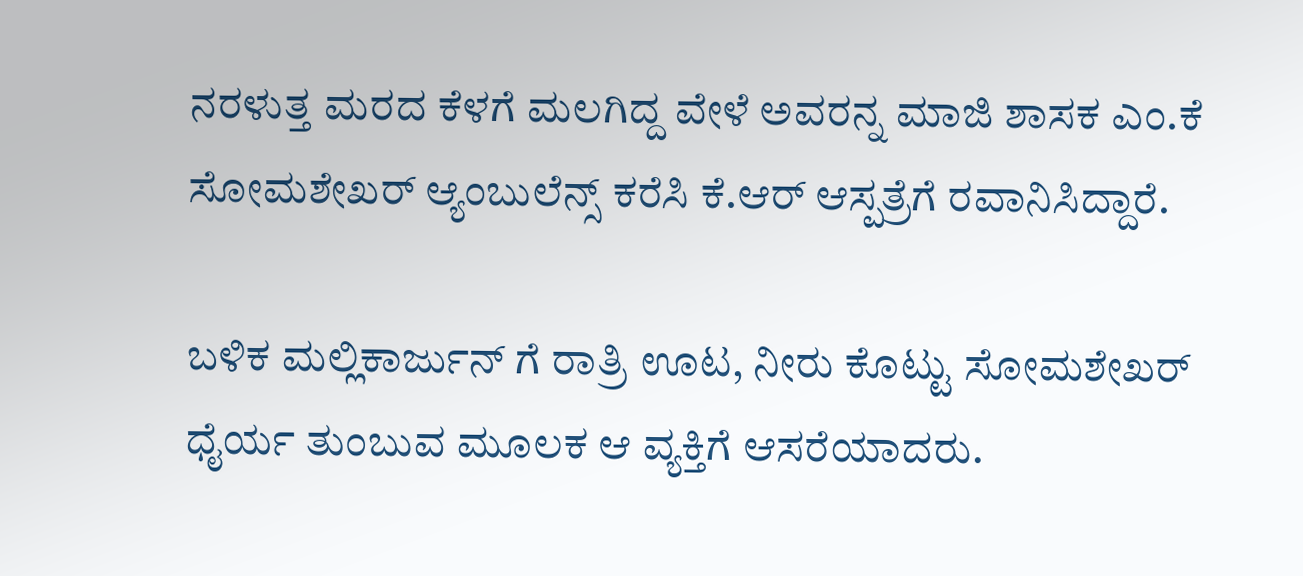ನರಳುತ್ತ ಮರದ ಕೆಳಗೆ ಮಲಗಿದ್ದ ವೇಳೆ ಅವರನ್ನ ಮಾಜಿ ಶಾಸಕ ಎಂ.ಕೆ ಸೋಮಶೇಖರ್ ಆ್ಯಂಬುಲೆನ್ಸ್ ಕರೆಸಿ ಕೆ.ಆರ್ ಆಸ್ಪತ್ರೆಗೆ ರವಾನಿಸಿದ್ದಾರೆ.

ಬಳಿಕ ಮಲ್ಲಿಕಾರ್ಜುನ್ ಗೆ ರಾತ್ರಿ ಊಟ, ನೀರು ಕೊಟ್ಟು ಸೋಮಶೇಖರ್  ಧೈರ್ಯ ತುಂಬುವ ಮೂಲಕ ಆ ವ್ಯಕ್ತಿಗೆ ಆಸರೆಯಾದರು.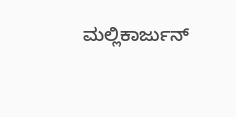ಮಲ್ಲಿಕಾರ್ಜುನ್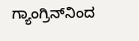ಗ್ಯಾಂಗ್ರಿನ್‌ನಿಂದ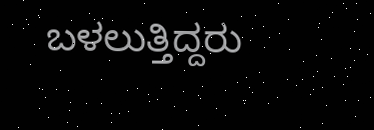ಬಳಲುತ್ತಿದ್ದರು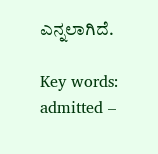ಎನ್ನಲಾಗಿದೆ.

Key words: admitted –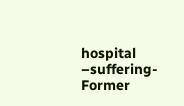hospital –suffering- Former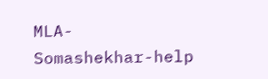MLA- Somashekhar-help